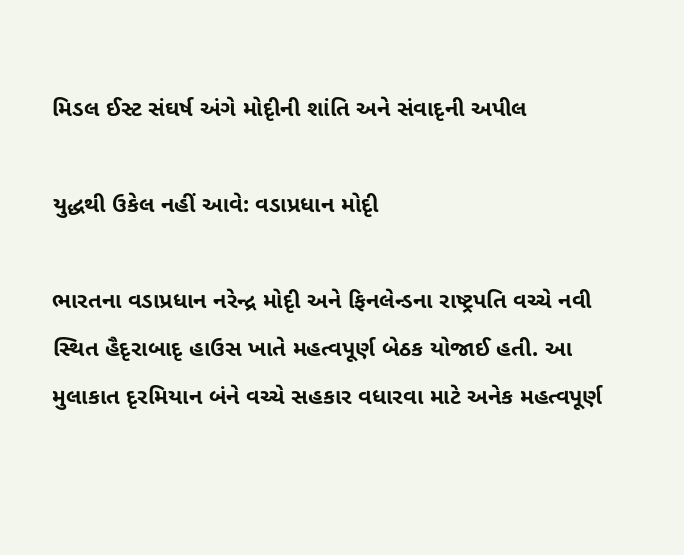મિડલ ઈસ્ટ સંઘર્ષ અંગે મોદૃીની શાંતિ અને સંવાદૃની અપીલ

યુદ્ધથી ઉકેલ નહીં આવે: વડાપ્રધાન મોદૃી

ભારતના વડાપ્રધાન નરેન્દ્ર મોદૃી અને ફિનલેન્ડના રાષ્ટ્રપતિ વચ્ચે નવી સ્થિત હૈદૃરાબાદૃ હાઉસ ખાતે મહત્વપૂર્ણ બેઠક યોજાઈ હતી. આ મુલાકાત દૃરમિયાન બંને વચ્ચે સહકાર વધારવા માટે અનેક મહત્વપૂર્ણ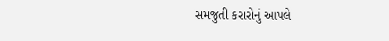સમજુતી કરારોનું આપલે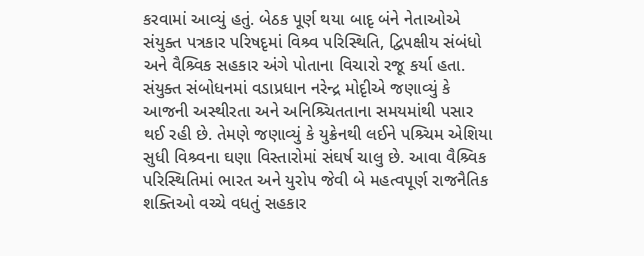કરવામાં આવ્યું હતું. બેઠક પૂર્ણ થયા બાદૃ બંને નેતાઓએ સંયુક્ત પત્રકાર પરિષદૃમાં વિશ્ર્વ પરિસ્થિતિ, દ્વિપક્ષીય સંબંધો અને વૈશ્ર્વિક સહકાર અંગે પોતાના વિચારો રજૂ કર્યા હતા.
સંયુક્ત સંબોધનમાં વડાપ્રધાન નરેન્દ્ર મોદૃીએ જણાવ્યું કે આજની અસ્થીરતા અને અનિશ્ર્ચિતતાના સમયમાંથી પસાર થઈ રહી છે. તેમણે જણાવ્યું કે યુક્રેનથી લઈને પશ્ર્ચિમ એશિયા સુધી વિશ્ર્વના ઘણા વિસ્તારોમાં સંઘર્ષ ચાલુ છે. આવા વૈશ્ર્વિક પરિસ્થિતિમાં ભારત અને યુરોપ જેવી બે મહત્વપૂર્ણ રાજનૈતિક શક્તિઓ વચ્ચે વધતું સહકાર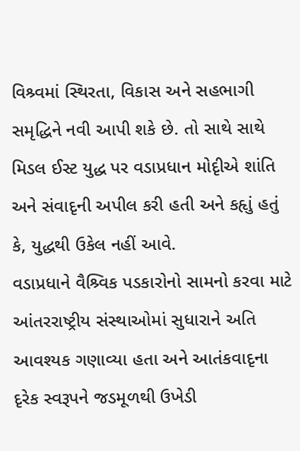વિશ્ર્વમાં સ્થિરતા, વિકાસ અને સહભાગી સમૃદ્ધિને નવી આપી શકે છે. તો સાથે સાથે મિડલ ઈસ્ટ યુદ્ધ પર વડાપ્રધાન મોદૃીએ શાંતિ અને સંવાદૃની અપીલ કરી હતી અને કહૃાું હતું કે, યુદ્ધથી ઉકેલ નહીં આવે.
વડાપ્રધાને વૈશ્ર્વિક પડકારોનો સામનો કરવા માટે આંતરરાષ્ટ્રીય સંસ્થાઓમાં સુધારાને અતિ આવશ્યક ગણાવ્યા હતા અને આતંકવાદૃના દૃરેક સ્વરૂપને જડમૂળથી ઉખેડી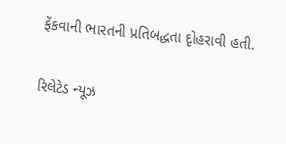ફેંકવાની ભારતની પ્રતિબદ્ધતા દૃોહરાવી હતી.

રિલેટેડ ન્યૂઝ